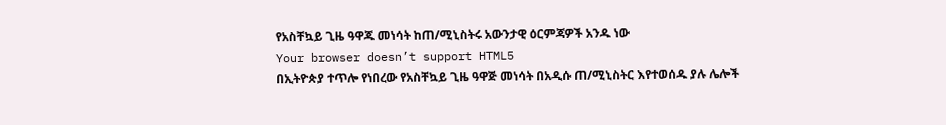የአስቸኳይ ጊዜ ዓዋጁ መነሳት ከጠ/ሚኒስትሩ አውንታዊ ዕርምጃዎች አንዱ ነው
Your browser doesn’t support HTML5
በኢትዮጵያ ተጥሎ የነበረው የአስቸኳይ ጊዜ ዓዋጅ መነሳት በአዲሱ ጠ/ሚኒስትር እየተወሰዱ ያሉ ሌሎች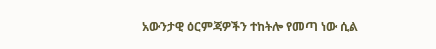አውንታዊ ዕርምጃዎችን ተከትሎ የመጣ ነው ሲል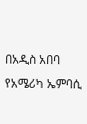በአዲስ አበባ የአሜሪካ ኤምባሲ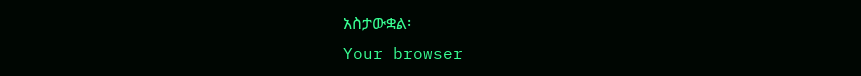አስታውቋል፡
Your browser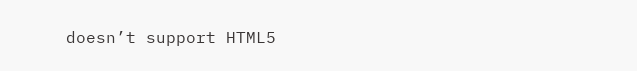doesn’t support HTML5